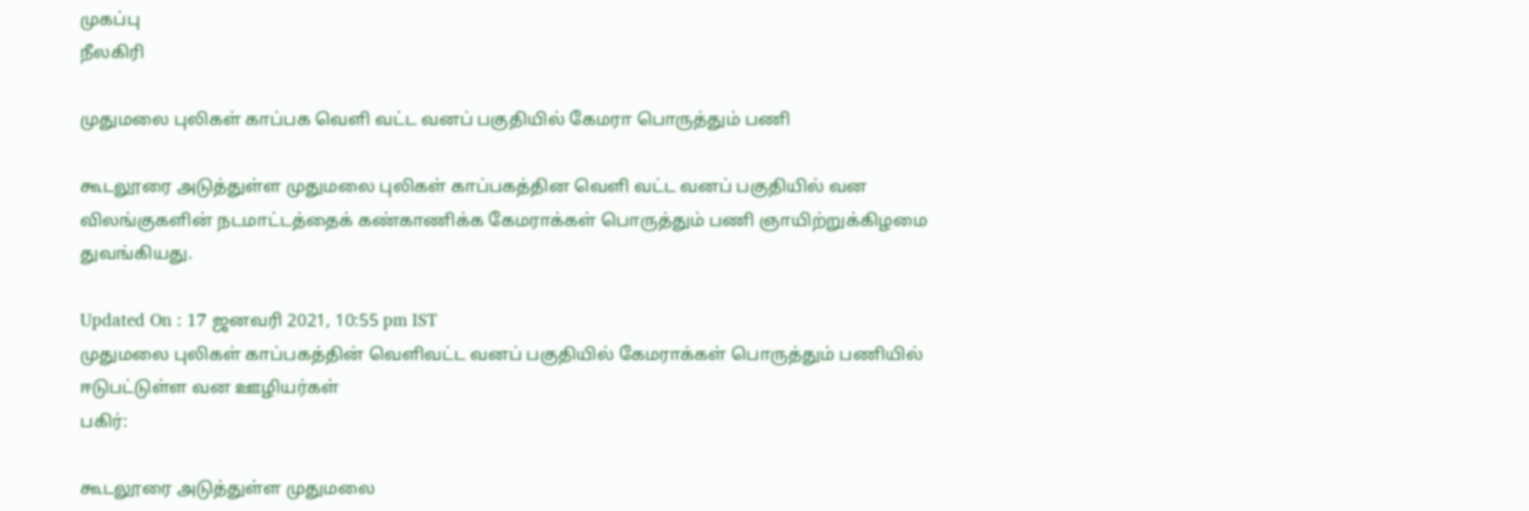முகப்பு
நீலகிரி

முதுமலை புலிகள் காப்பக வெளி வட்ட வனப் பகுதியில் கேமரா பொருத்தும் பணி

கூடலூரை அடுத்துள்ள முதுமலை புலிகள் காப்பகத்தின வெளி வட்ட வனப் பகுதியில் வன விலங்குகளின் நடமாட்டத்தைக் கண்காணிக்க கேமராக்கள் பொருத்தும் பணி ஞாயிற்றுக்கிழமை துவங்கியது.

Updated On : 17 ஜனவரி 2021, 10:55 pm IST
முதுமலை புலிகள் காப்பகத்தின் வெளிவட்ட வனப் பகுதியில் கேமராக்கள் பொருத்தும் பணியில் ஈடுபட்டுள்ள வன ஊழியர்கள்
பகிர்:

கூடலூரை அடுத்துள்ள முதுமலை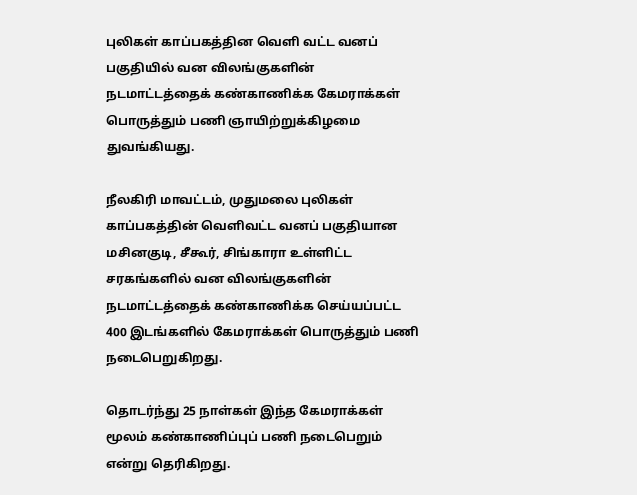புலிகள் காப்பகத்தின வெளி வட்ட வனப் பகுதியில் வன விலங்குகளின் நடமாட்டத்தைக் கண்காணிக்க கேமராக்கள் பொருத்தும் பணி ஞாயிற்றுக்கிழமை துவங்கியது.

நீலகிரி மாவட்டம், முதுமலை புலிகள் காப்பகத்தின் வெளிவட்ட வனப் பகுதியான மசினகுடி, சீகூர், சிங்காரா உள்ளிட்ட சரகங்களில் வன விலங்குகளின் நடமாட்டத்தைக் கண்காணிக்க செய்யப்பட்ட 400 இடங்களில் கேமராக்கள் பொருத்தும் பணி நடைபெறுகிறது.

தொடர்ந்து 25 நாள்கள் இந்த கேமராக்கள் மூலம் கண்காணிப்புப் பணி நடைபெறும் என்று தெரிகிறது.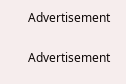Advertisement

Advertisement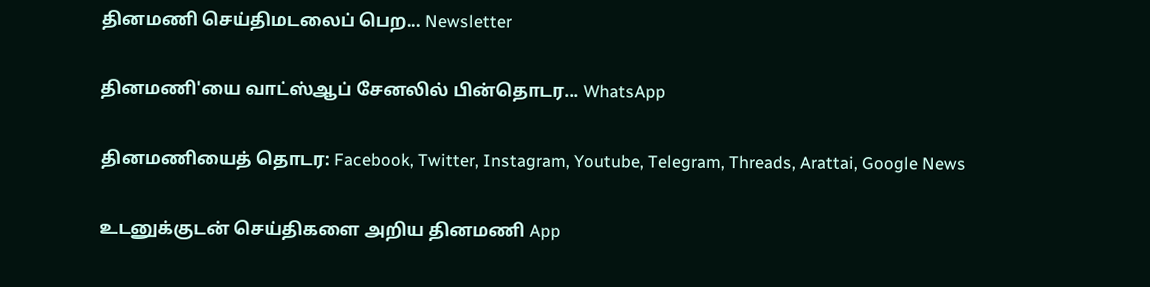தினமணி செய்திமடலைப் பெற... Newsletter

தினமணி'யை வாட்ஸ்ஆப் சேனலில் பின்தொடர... WhatsApp

தினமணியைத் தொடர: Facebook, Twitter, Instagram, Youtube, Telegram, Threads, Arattai, Google News

உடனுக்குடன் செய்திகளை அறிய தினமணி App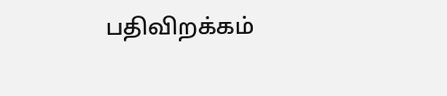பதிவிறக்கம்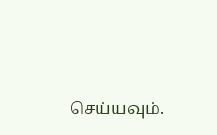செய்யவும்.